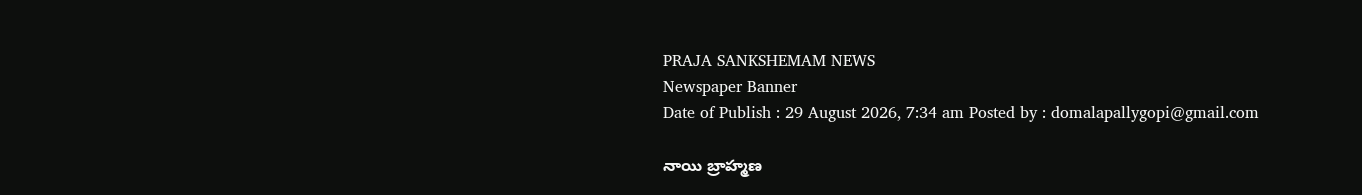PRAJA SANKSHEMAM NEWS
Newspaper Banner
Date of Publish : 29 August 2026, 7:34 am Posted by : domalapallygopi@gmail.com

నాయి బ్రాహ్మణ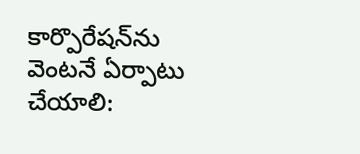కార్పొరేషన్‌ను వెంటనే ఏర్పాటు చేయాలి: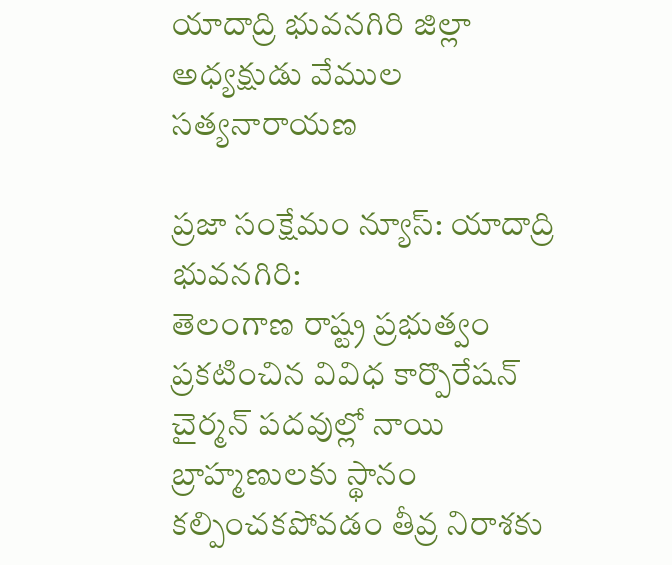యాదాద్రి భువనగిరి జిల్లా అధ్యక్షుడు వేముల సత్యనారాయణ

ప్రజా సంక్షేమం న్యూస్: యాదాద్రి భువనగిరి:
తెలంగాణ రాష్ట్ర ప్రభుత్వం ప్రకటించిన వివిధ కార్పొరేషన్ చైర్మన్ పదవుల్లో నాయి బ్రాహ్మణులకు స్థానం కల్పించకపోవడం తీవ్ర నిరాశకు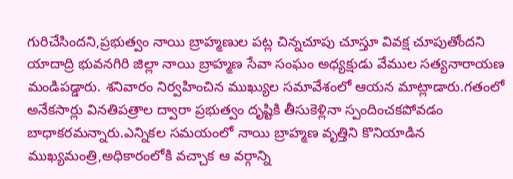గురిచేసిందని,ప్రభుత్వం నాయి బ్రాహ్మణుల పట్ల చిన్నచూపు చూస్తూ వివక్ష చూపుతోందని యాదాద్రి భువనగిరి జిల్లా నాయి బ్రాహ్మణ సేవా సంఘం అధ్యక్షుడు వేముల సత్యనారాయణ మండిపడ్డారు. శనివారం నిర్వహించిన ముఖ్యుల సమావేశంలో ఆయన మాట్లాడారు.గతంలో అనేకసార్లు వినతిపత్రాల ద్వారా ప్రభుత్వం దృష్టికి తీసుకెళ్లినా స్పందించకపోవడం బాధాకరమన్నారు.ఎన్నికల సమయంలో నాయి బ్రాహ్మణ వృత్తిని కొనియాడిన ముఖ్యమంత్రి,అధికారంలోకి వచ్చాక ఆ వర్గాన్ని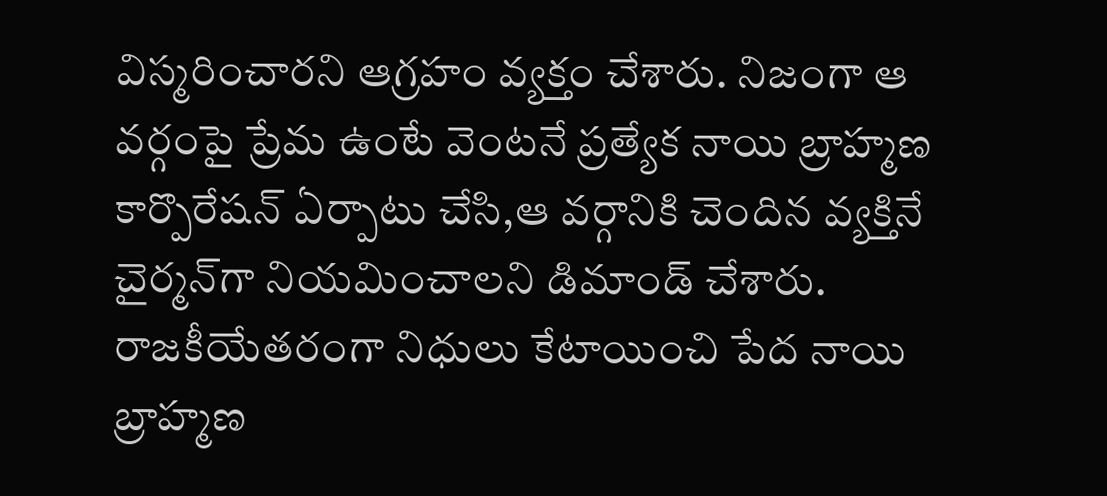విస్మరించారని ఆగ్రహం వ్యక్తం చేశారు. నిజంగా ఆ వర్గంపై ప్రేమ ఉంటే వెంటనే ప్రత్యేక నాయి బ్రాహ్మణ కార్పొరేషన్ ఏర్పాటు చేసి,ఆ వర్గానికి చెందిన వ్యక్తినే చైర్మన్‌గా నియమించాలని డిమాండ్ చేశారు. రాజకీయేతరంగా నిధులు కేటాయించి పేద నాయి బ్రాహ్మణ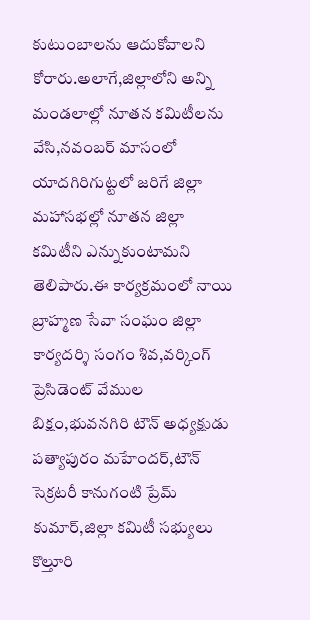కుటుంబాలను ఆదుకోవాలని కోరారు.అలాగే,జిల్లాలోని అన్ని మండలాల్లో నూతన కమిటీలను వేసి,నవంబర్ మాసంలో యాదగిరిగుట్టలో జరిగే జిల్లా మహాసభల్లో నూతన జిల్లా కమిటీని ఎన్నుకుంటామని తెలిపారు.ఈ కార్యక్రమంలో నాయి బ్రాహ్మణ సేవా సంఘం జిల్లా కార్యదర్శి సంగం శివ,వర్కింగ్ ప్రెసిడెంట్ వేముల బిక్షం,భువనగిరి టౌన్ అధ్యక్షుడు పత్యాపురం మహేందర్,టౌన్ సెక్రటరీ కానుగంటి ప్రేమ్ కుమార్,జిల్లా కమిటీ సభ్యులు కొల్తూరి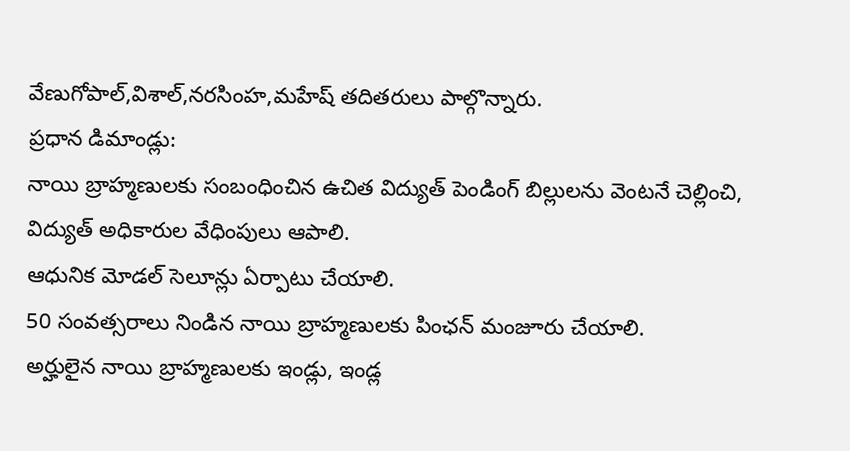వేణుగోపాల్,విశాల్,నరసింహ,మహేష్ తదితరులు పాల్గొన్నారు.
ప్రధాన డిమాండ్లు:
నాయి బ్రాహ్మణులకు సంబంధించిన ఉచిత విద్యుత్ పెండింగ్ బిల్లులను వెంటనే చెల్లించి, విద్యుత్ అధికారుల వేధింపులు ఆపాలి.
ఆధునిక మోడల్ సెలూన్లు ఏర్పాటు చేయాలి.
50 సంవత్సరాలు నిండిన నాయి బ్రాహ్మణులకు పింఛన్ మంజూరు చేయాలి.
అర్హులైన నాయి బ్రాహ్మణులకు ఇండ్లు, ఇండ్ల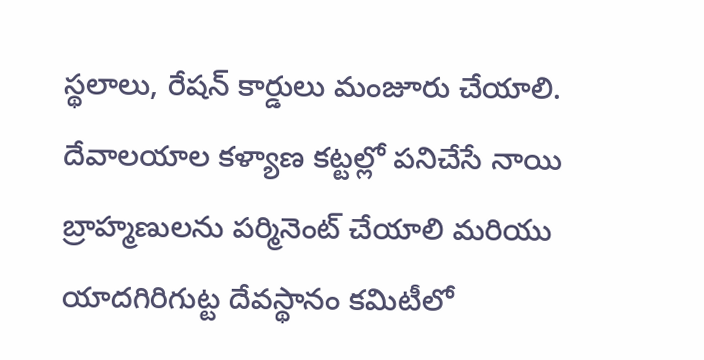స్థలాలు, రేషన్ కార్డులు మంజూరు చేయాలి.
దేవాలయాల కళ్యాణ కట్టల్లో పనిచేసే నాయి బ్రాహ్మణులను పర్మినెంట్ చేయాలి మరియు యాదగిరిగుట్ట దేవస్థానం కమిటీలో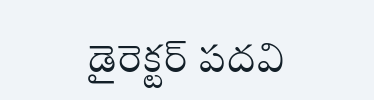డైరెక్టర్ పదవి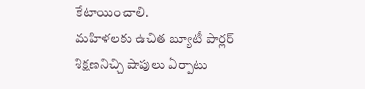కేటాయించాలి.
మహిళలకు ఉచిత బ్యూటీ పార్లర్ శిక్షణనిచ్చి షాపులు ఏర్పాటు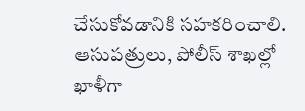చేసుకోవడానికి సహకరించాలి.
ఆసుపత్రులు, పోలీస్ శాఖల్లో ఖాళీగా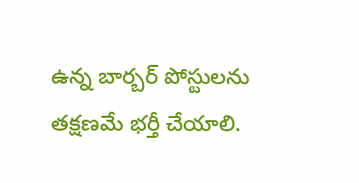ఉన్న బార్బర్ పోస్టులను తక్షణమే భర్తీ చేయాలి.